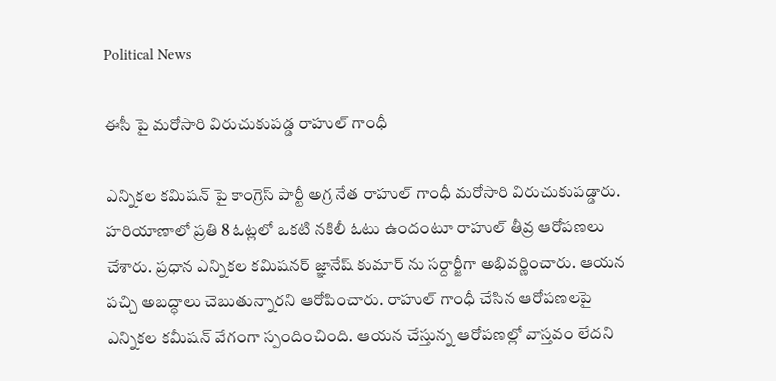Political News

ఈసీ పై మరోసారి విరుచుకుపడ్డ రాహుల్ గాంధీ

ఎన్నికల కమిషన్ పై కాంగ్రెస్ పార్టీ అగ్ర నేత రాహుల్ గాంధీ మరోసారి విరుచుకుపడ్డారు. హరియాణాలో ప్రతి 8 ఓట్లలో ఒకటి నకిలీ ఓటు ఉందంటూ రాహుల్ తీవ్ర ఆరోపణలు చేశారు. ప్రధాన ఎన్నికల కమిషనర్ జ్ఞానేష్ కుమార్ ను సర్దార్జీగా అభివర్ణించారు. ఆయన పచ్చి అబద్ధాలు చెబుతున్నారని ఆరోపించారు. రాహుల్ గాంధీ చేసిన ఆరోపణలపై ఎన్నికల కమీషన్ వేగంగా స్పందించింది. ఆయన చేస్తున్న ఆరోపణల్లో వాస్తవం లేదని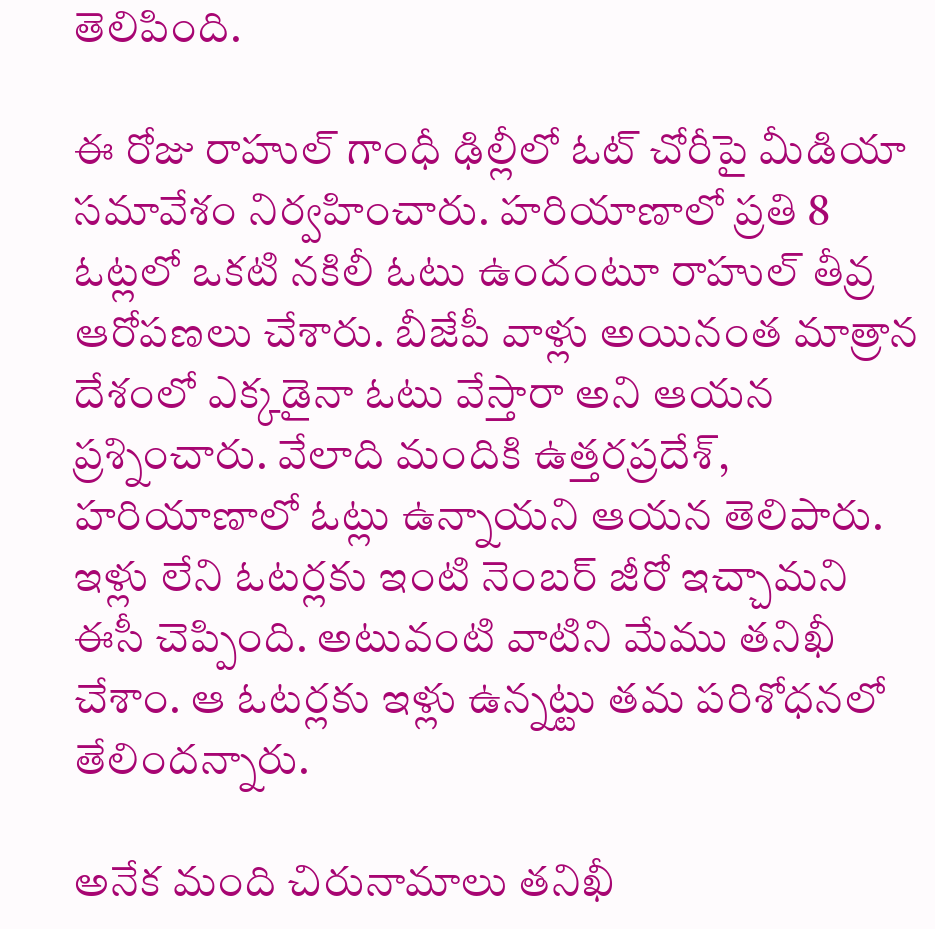తెలిపింది.

ఈ రోజు రాహుల్ గాంధీ ఢిల్లీలో ఓట్ చోరీపై మీడియా సమావేశం నిర్వహించారు. హరియాణాలో ప్రతి 8 ఓట్లలో ఒకటి నకిలీ ఓటు ఉందంటూ రాహుల్ తీవ్ర ఆరోపణలు చేశారు. బీజేపీ వాళ్లు అయినంత మాత్రాన దేశంలో ఎక్కడైనా ఓటు వేస్తారా అని ఆయన ప్రశ్నించారు. వేలాది మందికి ఉత్తరప్రదేశ్, హరియాణాలో ఓట్లు ఉన్నాయని ఆయన తెలిపారు. ఇళ్లు లేని ఓటర్లకు ఇంటి నెంబర్ జీరో ఇచ్చామని ఈసీ చెప్పింది. అటువంటి వాటిని మేము తనిఖీ చేశాం. ఆ ఓటర్లకు ఇళ్లు ఉన్నట్టు తమ పరిశోధనలో తేలిందన్నారు.

అనేక మంది చిరునామాలు తనిఖీ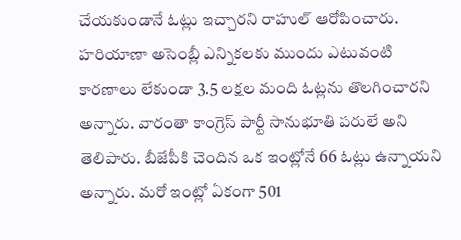చేయకుండానే ఓట్లు ఇచ్చారని రాహుల్ ఆరోపించారు. హరియాణా అసెంబ్లీ ఎన్నికలకు ముందు ఎటువంటి కారణాలు లేకుండా 3.5 లక్షల మంది ఓట్లను తొలగించారని అన్నారు. వారంతా కాంగ్రెస్ పార్టీ సానుభూతి పరులే అని తెలిపారు. బీజేపీకి చెందిన ఒక ఇంట్లోనే 66 ఓట్లు ఉన్నాయని అన్నారు. మరో ఇంట్లో ఏకంగా 501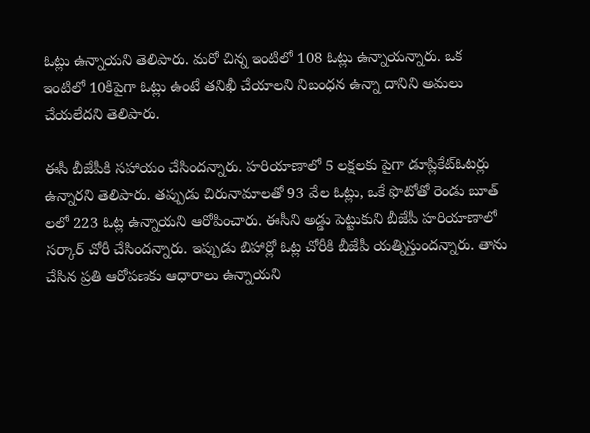ఓట్లు ఉన్నాయని తెలిపారు. మరో చిన్న ఇంటిలో 108 ఓట్లు ఉన్నాయన్నారు. ఒక ఇంటిలో 10కిపైగా ఓట్లు ఉంటే తనిఖీ చేయాలని నిబంధన ఉన్నా దానిని అమలు చేయలేదని తెలిపారు.

ఈసీ బీజేపీకి సహాయం చేసిందన్నారు. హరియాణాలో 5 లక్షలకు పైగా డూప్లికేట్ఓటర్లు ఉన్నారని తెలిపారు. తప్పుడు చిరునామాలతో 93 వేల ఓట్లు, ఒకే ఫొటోతో రెండు బూత్ లలో 223 ఓట్ల ఉన్నాయని ఆరోపించారు. ఈసీని అడ్డు పెట్టుకుని బీజేపీ హరియాణాలో సర్కార్ చోరీ చేసిందన్నారు. ఇప్పుడు బిహార్లో ఓట్ల చోరీకి బీజేపీ యత్నిస్తుందన్నారు. తాను చేసిన ప్రతి ఆరోపణకు ఆధారాలు ఉన్నాయని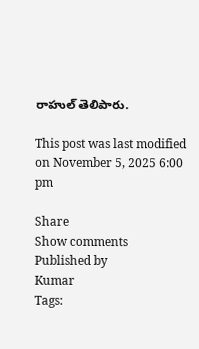రాహుల్ తెలిపారు.

This post was last modified on November 5, 2025 6:00 pm

Share
Show comments
Published by
Kumar
Tags: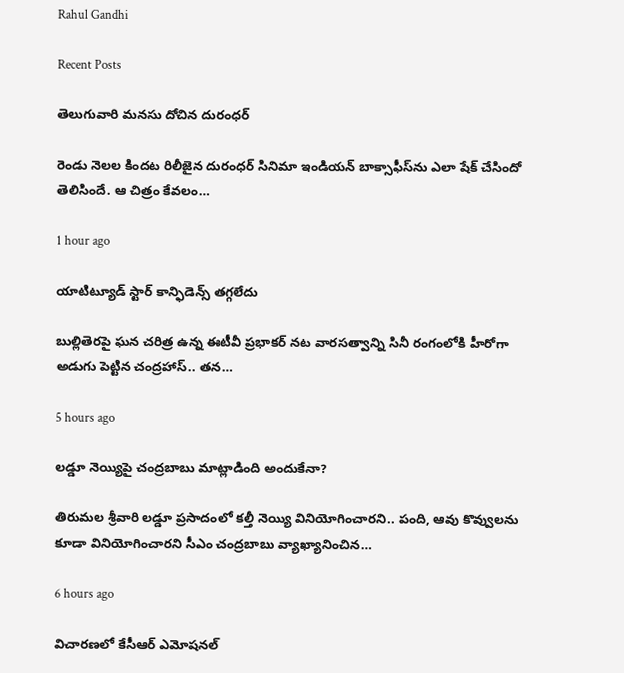Rahul Gandhi

Recent Posts

తెలుగువారి మ‌న‌సు దోచిన‌ దురంధ‌ర్

రెండు నెల‌ల కింద‌ట రిలీజైన దురంధ‌ర్ సినిమా ఇండియ‌న్ బాక్సాఫీస్‌ను ఎలా షేక్ చేసిందో తెలిసిందే. ఆ చిత్రం కేవ‌లం…

1 hour ago

యాటిట్యూడ్ స్టార్ కాన్ఫిడెన్స్ త‌గ్గ‌లేదు

బుల్లితెర‌పై ఘ‌న చ‌రిత్ర ఉన్న ఈటీవీ ప్ర‌భాక‌ర్ న‌ట‌ వార‌స‌త్వాన్ని సినీ రంగంలోకి హీరోగా అడుగు పెట్టిన చంద్ర‌హాస్.. త‌న…

5 hours ago

లడ్డూ నెయ్యిపై చంద్రబాబు మాట్లాడింది అందుకేనా?

తిరుమల శ్రీవారి ల‌డ్డూ ప్ర‌సాదంలో క‌ల్తీ నెయ్యి వినియోగించార‌ని.. పంది, ఆవు కొవ్వుల‌ను కూడా వినియోగించార‌ని సీఎం చంద్ర‌బాబు వ్యాఖ్యానించిన…

6 hours ago

విచారణలో కేసీఆర్ ఎమోషనల్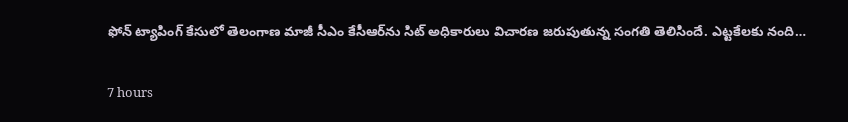ఫోన్ ట్యాపింగ్ కేసులో తెలంగాణ మాజీ సీఎం కేసీఆర్‌ను సిట్ అధికారులు విచారణ జరుపుతున్న సంగతి తెలిసిందే. ఎట్టకేలకు నంది…

7 hours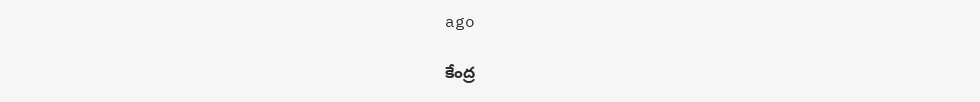ago

కేంద్ర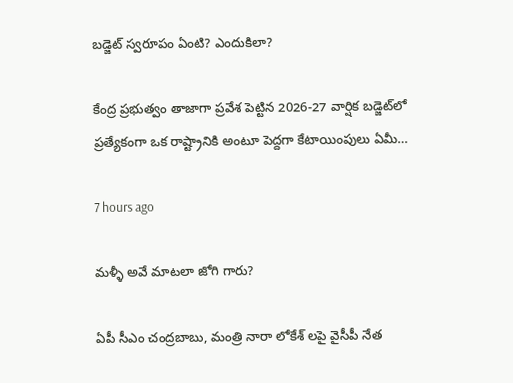బ‌డ్జెట్ స్వ‌రూపం ఏంటి? ఎందుకిలా?

కేంద్ర ప్ర‌భుత్వం తాజాగా ప్ర‌వేశ పెట్టిన 2026-27 వార్షిక బ‌డ్జెట్‌లో ప్ర‌త్యేకంగా ఒక రాష్ట్రానికి అంటూ పెద్ద‌గా కేటాయింపులు ఏమీ…

7 hours ago

మళ్ళీ అవే మాటలా జోగి గారు?

ఏపీ సీఎం చంద్రబాబు, మంత్రి నారా లోకేశ్ లపై వైసీపీ నేత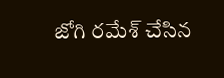జోగి రమేశ్ చేసిన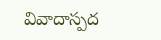వివాదాస్పద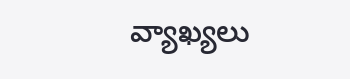వ్యాఖ్యలు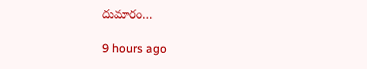దుమారం…

9 hours ago